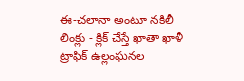ఈ-చలానా అంటూ నకిలీ లింక్లు - క్లిక్ చేస్తే ఖాతా ఖాళీ
ట్రాఫిక్ ఉల్లంఘనల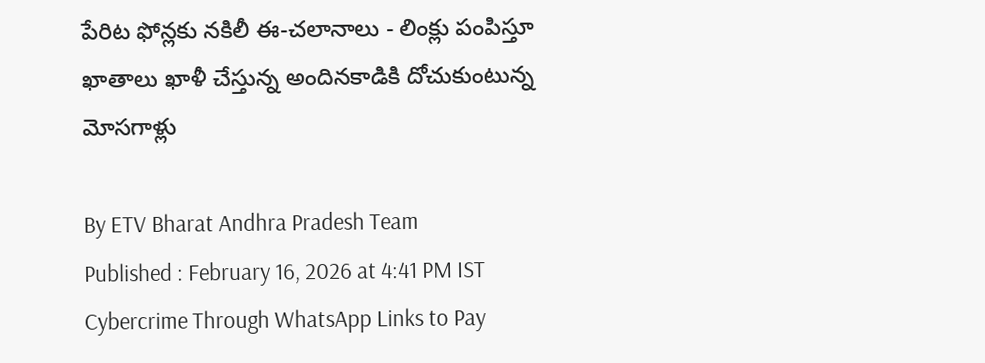పేరిట ఫోన్లకు నకిలీ ఈ-చలానాలు - లింక్లు పంపిస్తూ ఖాతాలు ఖాళీ చేస్తున్న అందినకాడికి దోచుకుంటున్న మోసగాళ్లు

By ETV Bharat Andhra Pradesh Team
Published : February 16, 2026 at 4:41 PM IST
Cybercrime Through WhatsApp Links to Pay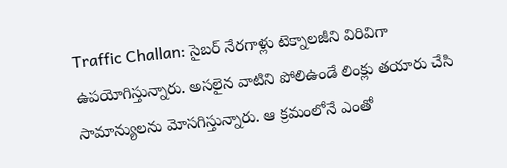Traffic Challan: సైబర్ నేరగాళ్లు టెక్నాలజీని విరివిగా ఉపయోగిస్తున్నారు. అసలైన వాటిని పోలిఉండే లింక్లు తయారు చేసి సామాన్యులను మోసగిస్తున్నారు. ఆ క్రమంలోనే ఎంతో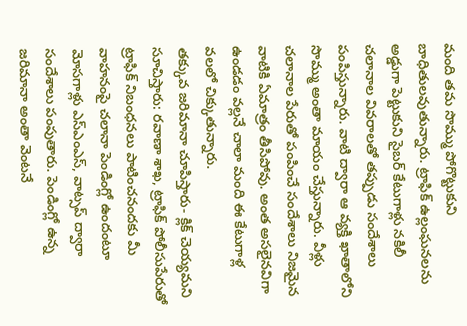మంది తమ సొమ్ము పోగొట్టుకుని బాధితులవుతున్నారు. ట్రాఫిక్ ఉల్లంఘనలను అడ్డుగా పెట్టుకుని సైబర్ కేటుగాళ్లు నకిలీ చలానాల వివరాలతో తప్పుడు సందేశాలు పంపిస్తున్నారు. వాటి ద్వారా ఆ వ్యక్తి ఖాతాలోని సొమ్ము అంతా మాయం చేస్తున్నారు. వీళ్లు చలానాల పేరుతో పంపించే సందేశాలు నిజమైన వాటికి ఏమాత్రం తీసిపోవు. అంత అసలైనవిగా ఉండడం వల్లనే చాలా మంది ఈ కేటుగాళ్ల వలలో చిక్కుతున్నారు.
తక్కువ జరిమానా చూపిస్తారు- క్లిక్ చెయ్యమని సూచిస్తారు: రవాణా శాఖ, ట్రాఫిక్ పోలీసుపేరుతో ట్రాఫిక్ నిబంధనలు పాటించనందకు మీ వాహనంపై చలానా పెండింగ్లో ఉందంటూ మోసగాళ్లు ఎస్ఎంఎస్, వాట్సప్ ద్వారా సందేశాలు పంపుతారు. పెండింగ్లో ఉన్న జరిమానా అంతా వెంటనే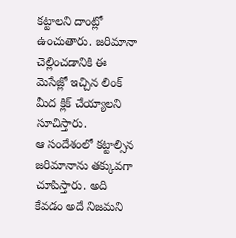కట్టాలని దాంట్లో ఉంచుతారు. జరిమానా చెల్లించడానికి ఈ మెసేజ్లో ఇచ్చిన లింక్ మీద క్లిక్ చేయ్యాలని సూచిస్తారు.
ఆ సందేశంలో కట్టాల్సిన జరిమానాను తక్కువగా చూపిస్తారు. అది కేవడం అదే నిజమని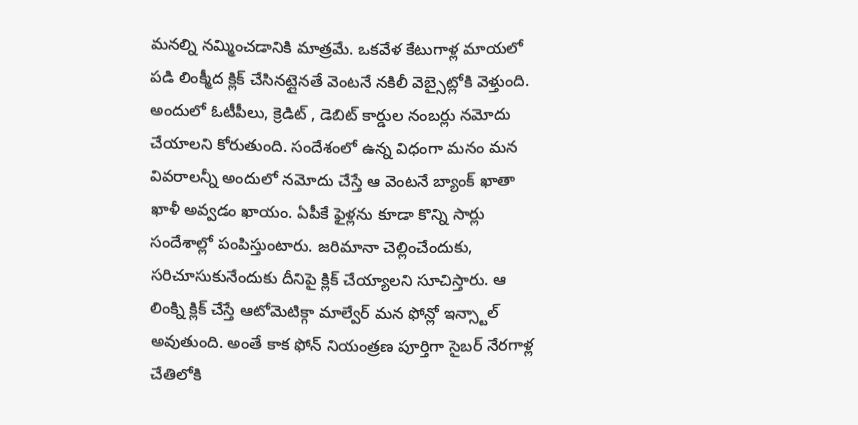మనల్ని నమ్మించడానికి మాత్రమే. ఒకవేళ కేటుగాళ్ల మాయలో పడి లింక్మీద క్లిక్ చేసినట్లైనతే వెంటనే నకిలీ వెబ్సైట్లోకి వెళ్తుంది. అందులో ఓటీపీలు, క్రెడిట్ , డెబిట్ కార్డుల నంబర్లు నమోదు చేయాలని కోరుతుంది. సందేశంలో ఉన్న విధంగా మనం మన వివరాలన్నీ అందులో నమోదు చేస్తే ఆ వెంటనే బ్యాంక్ ఖాతా ఖాళీ అవ్వడం ఖాయం. ఏపీకే ఫైళ్లను కూడా కొన్ని సార్లు సందేశాల్లో పంపిస్తుంటారు. జరిమానా చెల్లించేందుకు, సరిచూసుకునేందుకు దీనిపై క్లిక్ చేయ్యాలని సూచిస్తారు. ఆ లింక్ని క్లిక్ చేస్తే ఆటోమెటిక్గా మాల్వేర్ మన ఫోన్లో ఇన్స్టాల్ అవుతుంది. అంతే కాక ఫోన్ నియంత్రణ పూర్తిగా సైబర్ నేరగాళ్ల చేతిలోకి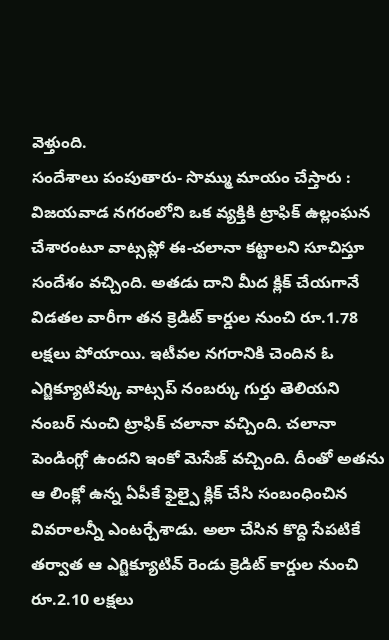వెళ్తుంది.
సందేశాలు పంపుతారు- సొమ్ము మాయం చేస్తారు : విజయవాడ నగరంలోని ఒక వ్యక్తికి ట్రాఫిక్ ఉల్లంఘన చేశారంటూ వాట్సప్లో ఈ-చలానా కట్టాలని సూచిస్తూ సందేశం వచ్చింది. అతడు దాని మీద క్లిక్ చేయగానే విడతల వారీగా తన క్రెడిట్ కార్డుల నుంచి రూ.1.78 లక్షలు పోయాయి. ఇటీవల నగరానికి చెందిన ఓ ఎగ్జిక్యూటివ్కు వాట్సప్ నంబర్కు గుర్తు తెలియని నంబర్ నుంచి ట్రాఫిక్ చలానా వచ్చింది. చలానా పెండింగ్లో ఉందని ఇంకో మెసేజ్ వచ్చింది. దీంతో అతను ఆ లింక్లో ఉన్న ఏపీకే ఫైల్పై క్లిక్ చేసి సంబంధించిన వివరాలన్నీ ఎంటర్చేశాడు. అలా చేసిన కొద్ది సేపటికే తర్వాత ఆ ఎగ్జిక్యూటివ్ రెండు క్రెడిట్ కార్డుల నుంచి రూ.2.10 లక్షలు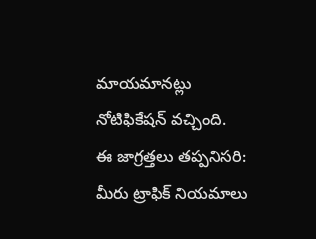మాయమానట్లు నోటిఫికేషన్ వచ్చింది.
ఈ జాగ్రత్తలు తప్పనిసరి: మీరు ట్రాఫిక్ నియమాలు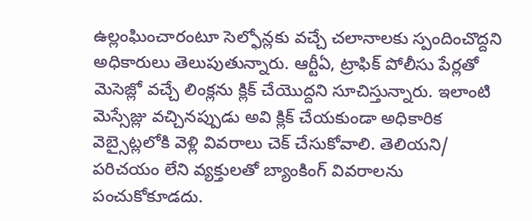ఉల్లంఘించారంటూ సెల్ఫోన్లకు వచ్చే చలానాలకు స్పందించొద్దని అధికారులు తెలుపుతున్నారు. ఆర్టీఏ, ట్రాఫిక్ పోలీసు పేర్లతో మెసెజ్లో వచ్చే లింక్లను క్లిక్ చేయొద్దని సూచిస్తున్నారు. ఇలాంటి మెస్సేజ్లు వచ్చినప్పుడు అవి క్లిక్ చేయకుండా అధికారిక వెబ్సైట్లలోకి వెళ్లి వివరాలు చెక్ చేసుకోవాలి. తెలియని/ పరిచయం లేని వ్యక్తులతో బ్యాంకింగ్ వివరాలను పంచుకోకూడదు.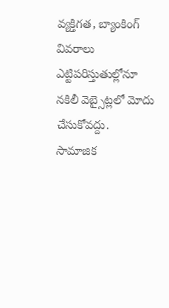వ్యక్తిగత, బ్యాంకింగ్ వివరాలు ఎట్టిపరిస్తుతుల్లోనూ నకిలీ వెబ్సైట్లలో మోదు చేసుకోవద్దు.
సామాజిక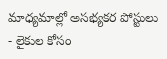మాధ్యమాల్లో అసభ్యకర పోస్టులు - లైకుల కోసం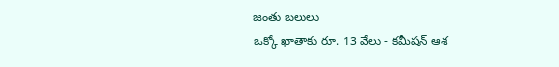జంతు బలులు
ఒక్కో ఖాతాకు రూ. 13 వేలు - కమీషన్ ఆశ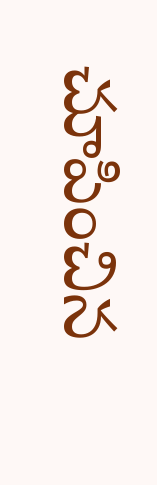చూపించిన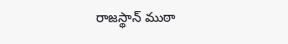రాజస్థాన్ ముఠా